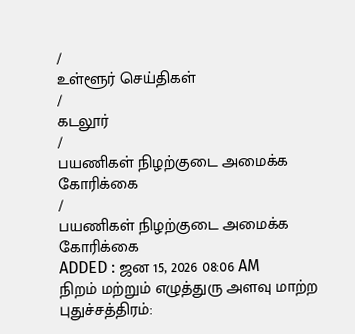/
உள்ளூர் செய்திகள்
/
கடலூர்
/
பயணிகள் நிழற்குடை அமைக்க கோரிக்கை
/
பயணிகள் நிழற்குடை அமைக்க கோரிக்கை
ADDED : ஜன 15, 2026 08:06 AM
நிறம் மற்றும் எழுத்துரு அளவு மாற்ற
புதுச்சத்திரம்: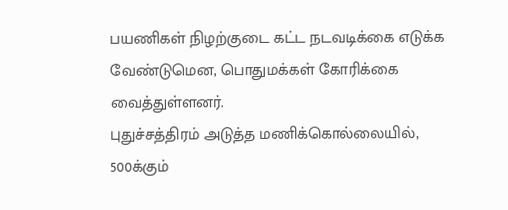பயணிகள் நிழற்குடை கட்ட நடவடிக்கை எடுக்க வேண்டுமென, பொதுமக்கள் கோரிக்கை வைத்துள்ளனர்.
புதுச்சத்திரம் அடுத்த மணிக்கொல்லையில், 500க்கும்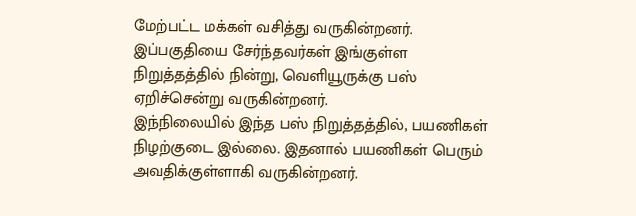மேற்பட்ட மக்கள் வசித்து வருகின்றனர். இப்பகுதியை சேர்ந்தவர்கள் இங்குள்ள நிறுத்தத்தில் நின்று, வெளியூருக்கு பஸ் ஏறிச்சென்று வருகின்றனர்.
இந்நிலையில் இந்த பஸ் நிறுத்தத்தில், பயணிகள் நிழற்குடை இல்லை. இதனால் பயணிகள் பெரும் அவதிக்குள்ளாகி வருகின்றனர்.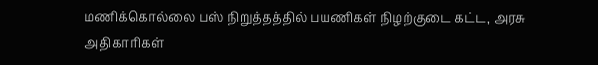மணிக்கொல்லை பஸ் நிறுத்தத்தில் பயணிகள் நிழற்குடை கட்ட, அரசு அதிகாரிகள்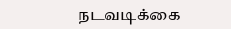நடவடிக்கை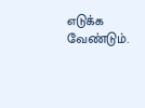எடுக்க வேண்டும்.